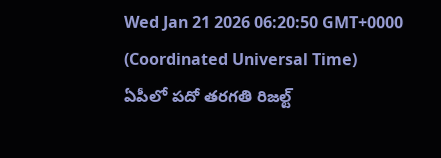Wed Jan 21 2026 06:20:50 GMT+0000 (Coordinated Universal Time)
ఏపీలో పదో తరగతి రిజల్ట్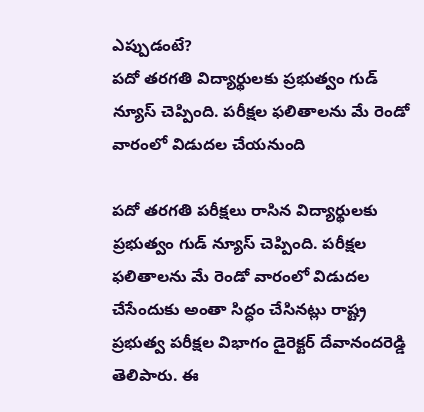ఎప్పుడంటే?
పదో తరగతి విద్యార్థులకు ప్రభుత్వం గుడ్ న్యూస్ చెప్పింది. పరీక్షల ఫలితాలను మే రెండో వారంలో విడుదల చేయనుంది

పదో తరగతి పరీక్షలు రాసిన విద్యార్థులకు ప్రభుత్వం గుడ్ న్యూస్ చెప్పింది. పరీక్షల ఫలితాలను మే రెండో వారంలో విడుదల చేసేందుకు అంతా సిద్ధం చేసినట్లు రాష్ట్ర ప్రభుత్వ పరీక్షల విభాగం డైరెక్టర్ దేవానందరెడ్డి తెలిపారు. ఈ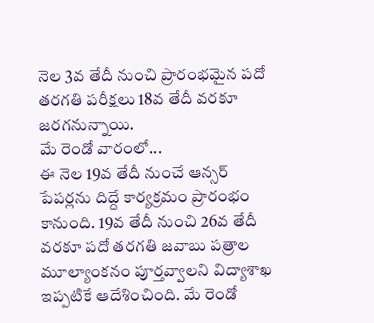నెల 3వ తేదీ నుంచి ప్రారంభమైన పదో తరగతి పరీక్షలు 18వ తేదీ వరకూ జరగనున్నాయి.
మే రెండో వారంలో...
ఈ నెల 19వ తేదీ నుంచే ఆన్సర్ పేపర్లను దిద్దే కార్యక్రమం ప్రారంభం కానుంది. 19వ తేదీ నుంచి 26వ తేదీ వరకూ పదో తరగతి జవాబు పత్రాల మూల్యాంకనం పూర్తవ్వాలని విద్యాశాఖ ఇప్పటికే ఆదేశించింది. మే రెండో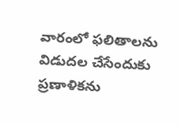వారంలో ఫలితాలను విడుదల చేసేందుకు ప్రణాళికను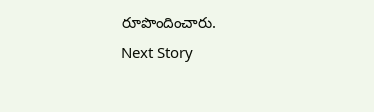రూపొందించారు.
Next Story